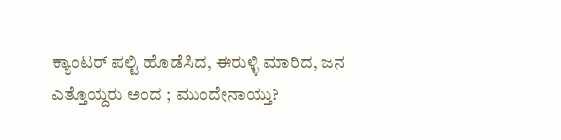ಕ್ಯಾಂಟರ್ ಪಲ್ಟಿ ಹೊಡೆಸಿದ, ಈರುಳ್ಳಿ ಮಾರಿದ, ಜನ ಎತ್ತೊಯ್ದರು ಅಂದ ; ಮುಂದೇನಾಯ್ತು?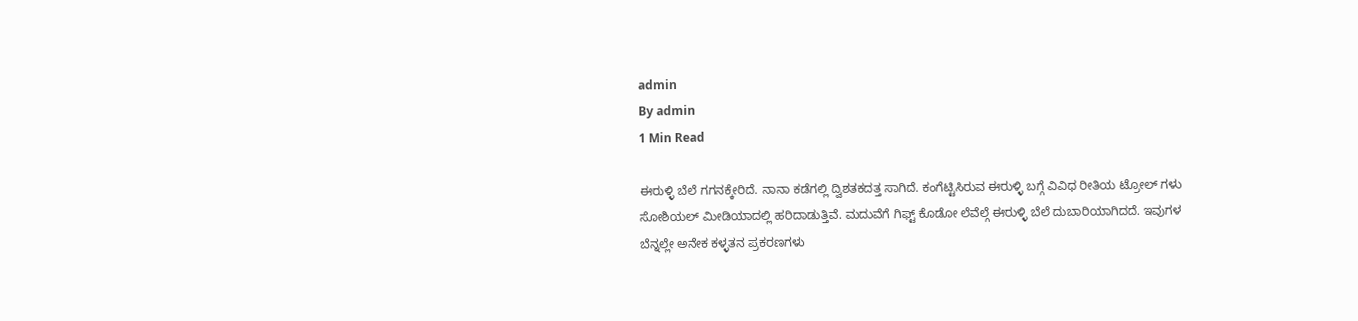admin
By admin
1 Min Read

ಈರುಳ್ಳಿ ಬೆಲೆ ಗಗನಕ್ಕೇರಿದೆ. ನಾನಾ ಕಡೆಗಲ್ಲಿ ದ್ವಿಶತಕದತ್ತ ಸಾಗಿದೆ. ಕಂಗೆಟ್ಟಿಸಿರುವ ಈರುಳ್ಳಿ ಬಗ್ಗೆ ವಿವಿಧ ರೀತಿಯ ಟ್ರೋಲ್ ಗಳು ಸೋಶಿಯಲ್ ಮೀಡಿಯಾದಲ್ಲಿ ಹರಿದಾಡುತ್ತಿವೆ. ಮದುವೆಗೆ ಗಿಫ್ಟ್ ಕೊಡೋ ಲೆವೆಲ್ಗೆ ಈರುಳ್ಳಿ ಬೆಲೆ ದುಬಾರಿಯಾಗಿದದೆ. ಇವುಗಳ ಬೆನ್ನಲ್ಲೇ ಅನೇಕ ಕಳ್ಳತನ ಪ್ರಕರಣಗಳು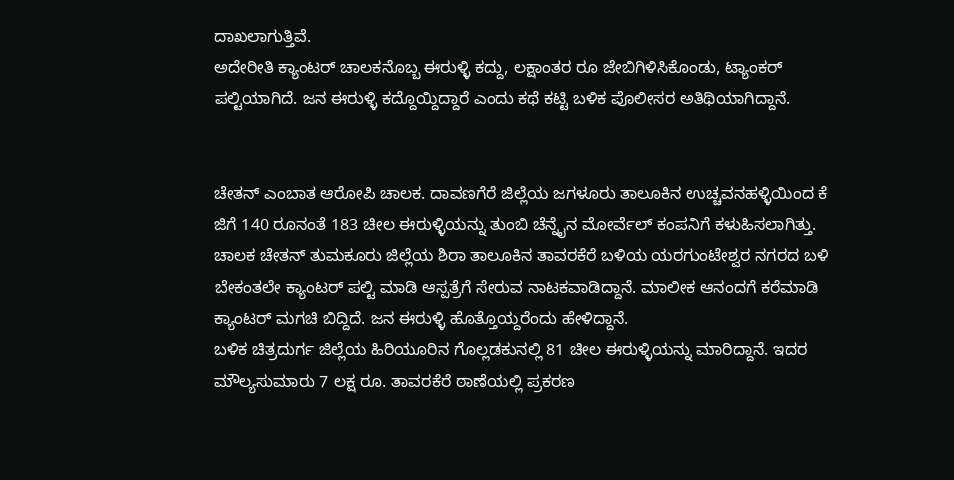ದಾಖಲಾಗುತ್ತಿವೆ.
ಅದೇರೀತಿ ಕ್ಯಾಂಟರ್ ಚಾಲಕನೊಬ್ಬ ಈರುಳ್ಳಿ ಕದ್ದು, ಲಕ್ಷಾಂತರ ರೂ ಜೇಬಿಗಿಳಿಸಿಕೊಂಡು, ಟ್ಯಾಂಕರ್ ಪಲ್ಟಿಯಾಗಿದೆ. ಜನ ಈರುಳ್ಳಿ ಕದ್ದೊಯ್ದಿದ್ದಾರೆ ಎಂದು ಕಥೆ ಕಟ್ಟಿ ಬಳಿಕ ಪೊಲೀಸರ ಅತಿಥಿಯಾಗಿದ್ದಾನೆ.


ಚೇತನ್ ಎಂಬಾತ ಆರೋಪಿ ಚಾಲಕ. ದಾವಣಗೆರೆ ಜಿಲ್ಲೆಯ ಜಗಳೂರು ತಾಲೂಕಿನ ಉಚ್ಚವನಹಳ್ಳಿಯಿಂದ ಕೆ ಜಿಗೆ 140 ರೂನಂತೆ 183 ಚೀಲ ಈರುಳ್ಳಿಯನ್ನು ತುಂಬಿ ಚೆನ್ನೈನ ಮೋರ್ವೆಲ್ ಕಂಪನಿಗೆ ಕಳುಹಿಸಲಾಗಿತ್ತು. ಚಾಲಕ ಚೇತನ್ ತುಮಕೂರು ಜಿಲ್ಲೆಯ ಶಿರಾ ತಾಲೂಕಿನ ತಾವರಕೆರೆ ಬಳಿಯ ಯರಗುಂಟೇಶ್ವರ ನಗರದ ಬಳಿ ಬೇಕಂತಲೇ ಕ್ಯಾಂಟರ್ ಪಲ್ಟಿ ಮಾಡಿ ಆಸ್ಪತ್ರೆಗೆ ಸೇರುವ ನಾಟಕವಾಡಿದ್ದಾನೆ. ಮಾಲೀಕ ಆನಂದಗೆ ಕರೆಮಾಡಿ ಕ್ಯಾಂಟರ್ ಮಗಚಿ ಬಿದ್ದಿದೆ. ಜನ ಈರುಳ್ಳಿ ಹೊತ್ತೊಯ್ದರೆಂದು ಹೇಳಿದ್ದಾನೆ.
ಬಳಿಕ ಚಿತ್ರದುರ್ಗ ಜಿಲ್ಲೆಯ ಹಿರಿಯೂರಿನ ಗೊಲ್ಲಡಕುನಲ್ಲಿ 81 ಚೀಲ ಈರುಳ್ಳಿಯನ್ನು ಮಾರಿದ್ದಾನೆ. ಇದರ ಮೌಲ್ಯಸುಮಾರು 7 ಲಕ್ಷ ರೂ. ತಾವರಕೆರೆ ಠಾಣೆಯಲ್ಲಿ ಪ್ರಕರಣ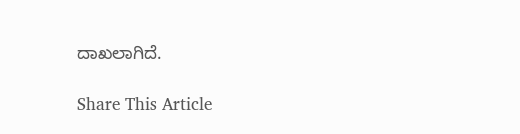ದಾಖಲಾಗಿದೆ.

Share This Article